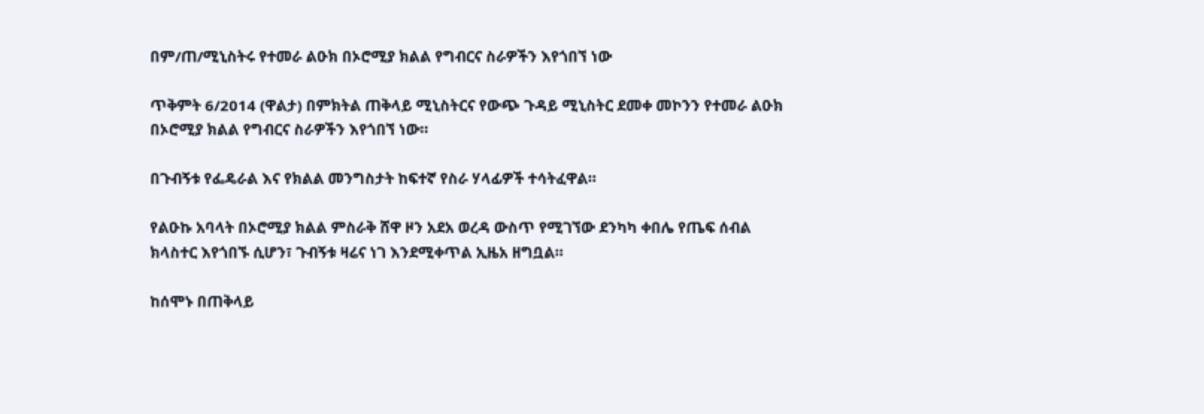በም/ጠ/ሚኒስትሩ የተመራ ልዑክ በኦሮሚያ ክልል የግብርና ስራዎችን እየጎበኘ ነው

ጥቅምት 6/2014 (ዋልታ) በምክትል ጠቅላይ ሚኒስትርና የውጭ ጉዳይ ሚኒስትር ደመቀ መኮንን የተመራ ልዑክ በኦሮሚያ ክልል የግብርና ስራዎችን እየጎበኘ ነው።

በጉብኝቱ የፌዴራል እና የክልል መንግስታት ከፍተኛ የስራ ሃላፊዎች ተሳትፈዋል።

የልዑኩ አባላት በኦሮሚያ ክልል ምስራቅ ሸዋ ዞን አደአ ወረዳ ውስጥ የሚገኘው ደንካካ ቀበሌ የጤፍ ሰብል ክላስተር እየጎበኙ ሲሆን፣ ጉብኝቱ ዛሬና ነገ እንደሚቀጥል ኢዜአ ዘግቧል።

ከሰሞኑ በጠቅላይ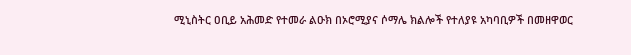ሚኒስትር ዐቢይ አሕመድ የተመራ ልዑክ በኦሮሚያና ሶማሌ ክልሎች የተለያዩ አካባቢዎች በመዘዋወር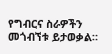የግብርና ስራዎችን መጎብኘቱ ይታወቃል።